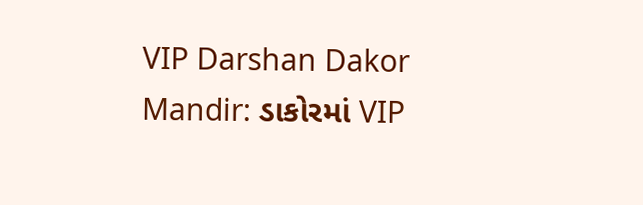VIP Darshan Dakor Mandir: ડાકોરમાં VIP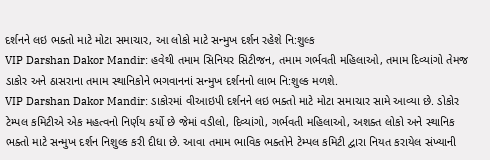દર્શનને લઇ ભક્તો માટે મોટા સમાચાર, આ લોકો માટે સન્મુખ દર્શન રહેશે નિ:શુલ્ક
VIP Darshan Dakor Mandir: હવેથી તમામ સિનિયર સિટીજન, તમામ ગર્ભવતી મહિલાઓ, તમામ દિવ્યાંગો તેમજ ડાકોર અને ઠાસરાના તમામ સ્થાનિકોને ભગવાનનાં સન્મુખ દર્શનનો લાભ નિ:શુલ્ક મળશે.
VIP Darshan Dakor Mandir: ડાકોરમાં વીઆઇપી દર્શનને લઇ ભક્તો માટે મોટા સમાચાર સામે આવ્યા છે. ડોકોર ટેમ્પલ કમિટીએ એક મહત્વનો નિર્ણય કર્યો છે જેમાં વડીલો, દિવ્યાંગો, ગર્ભવતી મહિલાઓ, અશક્ત લોકો અને સ્થાનિક ભક્તો માટે સન્મુખ દર્શન નિશુલ્ક કરી દીધા છે. આવા તમામ ભાવિક ભક્તોને ટેમ્પલ કમિટી દ્વારા નિયત કરાયેલ સંખ્યાની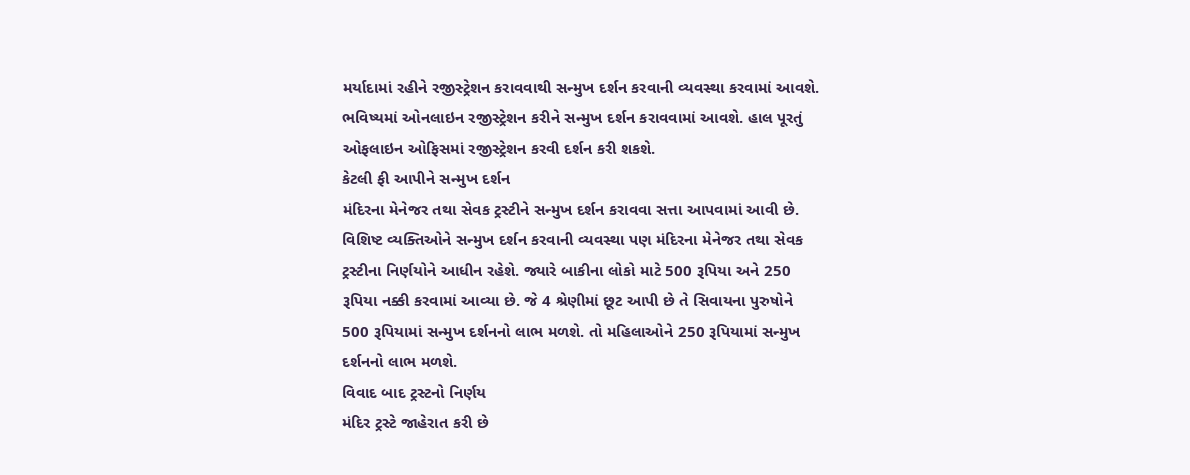મર્યાદામાં રહીને રજીસ્ટ્રેશન કરાવવાથી સન્મુખ દર્શન કરવાની વ્યવસ્થા કરવામાં આવશે. ભવિષ્યમાં ઓનલાઇન રજીસ્ટ્રેશન કરીને સન્મુખ દર્શન કરાવવામાં આવશે. હાલ પૂરતું ઓફલાઇન ઓફિસમાં રજીસ્ટ્રેશન કરવી દર્શન કરી શકશે.
કેટલી ફી આપીને સન્મુખ દર્શન
મંદિરના મેનેજર તથા સેવક ટ્રસ્ટીને સન્મુખ દર્શન કરાવવા સત્તા આપવામાં આવી છે. વિશિષ્ટ વ્યક્તિઓને સન્મુખ દર્શન કરવાની વ્યવસ્થા પણ મંદિરના મેનેજર તથા સેવક ટ્રસ્ટીના નિર્ણયોને આધીન રહેશે. જ્યારે બાકીના લોકો માટે 500 રૂપિયા અને 250 રૂપિયા નક્કી કરવામાં આવ્યા છે. જે 4 શ્રેણીમાં છૂટ આપી છે તે સિવાયના પુરુષોને 500 રૂપિયામાં સન્મુખ દર્શનનો લાભ મળશે. તો મહિલાઓને 250 રૂપિયામાં સન્મુખ દર્શનનો લાભ મળશે.
વિવાદ બાદ ટ્રસ્ટનો નિર્ણય
મંદિર ટ્રસ્ટે જાહેરાત કરી છે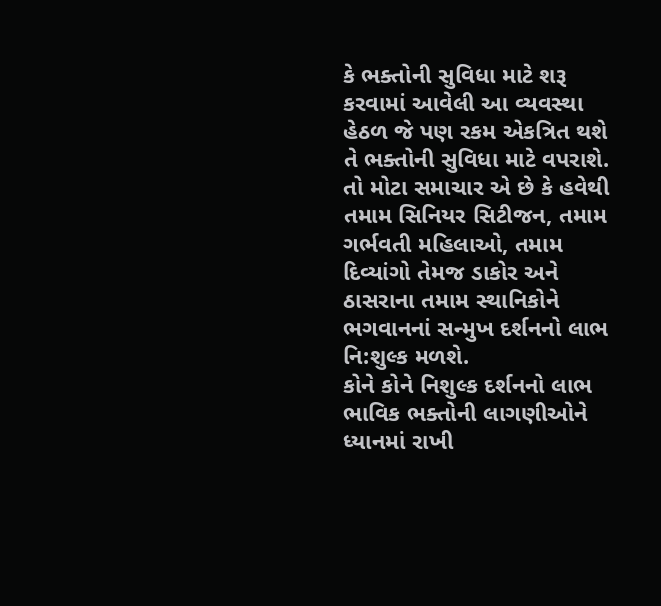કે ભક્તોની સુવિધા માટે શરૂ કરવામાં આવેલી આ વ્યવસ્થા હેઠળ જે પણ રકમ એકત્રિત થશે તે ભક્તોની સુવિધા માટે વપરાશે. તો મોટા સમાચાર એ છે કે હવેથી તમામ સિનિયર સિટીજન, તમામ ગર્ભવતી મહિલાઓ, તમામ દિવ્યાંગો તેમજ ડાકોર અને ઠાસરાના તમામ સ્થાનિકોને ભગવાનનાં સન્મુખ દર્શનનો લાભ નિ:શુલ્ક મળશે.
કોને કોને નિશુલ્ક દર્શનનો લાભ
ભાવિક ભક્તોની લાગણીઓને ધ્યાનમાં રાખી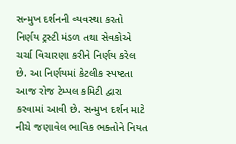સન્મુખ દર્શનની વ્યવસ્થા કરતો નિર્ણય ટ્રસ્ટી મંડળ તથા સેવકોએ ચર્ચા વિચારણા કરીને નિર્ણય કરેલ છે. આ નિર્ણયમાં કેટલીક સ્પષ્ટતા આજ રોજ ટેમ્પલ કમિટી દ્વારા કરવામાં આવી છે. સન્મુખ દર્શન માટે નીચે જણાવેલ ભાવિક ભક્તોને નિયત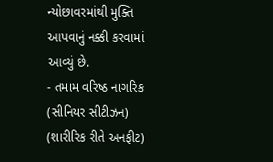ન્યોછાવરમાંથી મુક્તિ આપવાનું નક્કી કરવામાં આવ્યું છે.
- તમામ વરિષ્ઠ નાગરિક (સીનિયર સીટીઝન) (શારીરિક રીતે અનફીટ)